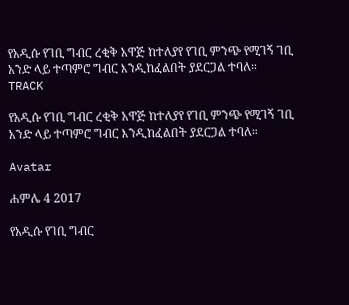የአዲሱ የገቢ ግብር ረቂቅ አዋጅ ከተለያየ የገቢ ምንጭ የሚገኝ ገቢ አንድ ላይ ተጣምሮ ግብር እንዲከፈልበት ያደርጋል ተባለ።
TRACK

የአዲሱ የገቢ ግብር ረቂቅ አዋጅ ከተለያየ የገቢ ምንጭ የሚገኝ ገቢ አንድ ላይ ተጣምሮ ግብር እንዲከፈልበት ያደርጋል ተባለ።

Avatar

ሐምሌ 4 2017

የአዲሱ የገቢ ግብር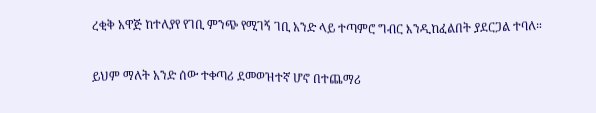ረቂቅ አዋጅ ከተለያየ የገቢ ምንጭ የሚገኝ ገቢ አንድ ላይ ተጣምሮ ግብር እንዲከፈልበት ያደርጋል ተባለ።

ይህም ማለት አንድ ሰው ተቀጣሪ ደመወዝተኛ ሆኖ በተጨማሪ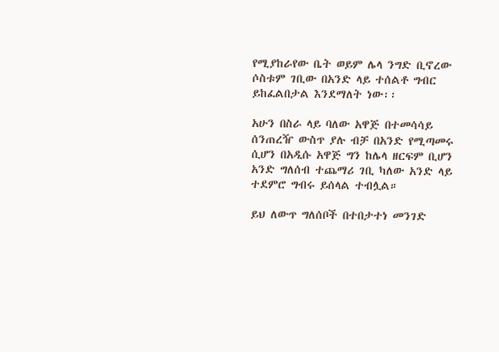የሚያከራየው ቤት ወይም ሌላ ንግድ ቢኖረው ሶስቱም ገቢው በአንድ ላይ ተሰልቶ ግብር ይከፈልበታል እንደማለት ነው፡፡

አሁን በስራ ላይ ባለው አዋጅ በተመሳሳይ ሰንጠረዥ ውስጥ ያሉ ብቻ በአንድ የሚጣመሩ ሲሆን በአዲሱ አዋጅ ግን ከሌላ ዘርፍም ቢሆን አንድ ግለሰብ ተጨማሪ ገቢ ካለው አንድ ላይ ተደምሮ ግብሩ ይሰላል ተብሏል።

ይህ ለውጥ ግለሰቦች በተበታተነ መንገድ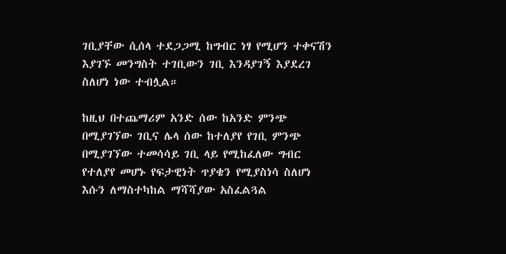ገቢያቸው ሲሰላ ተደጋጋሚ ከግብር ነፃ የሚሆን ተቀናሽን እያገኙ መንግስት ተገቢውን ገቢ እንዳያገኝ እያደረገ ስለሆነ ነው ተብሏል።

ከዚህ በተጨማሪም አንድ ሰው ከአንድ ምንጭ በሚያገኘው ገቢና ሌላ ሰው ከተለያየ የገቢ ምንጭ በሚያገኘው ተመሳሳይ ገቢ ላይ የሚከፈለው ግብር የተለያየ መሆኑ የፍታዊነት ጥያቄን የሚያስነሳ ስለሆነ እሱን ለማስተካከል ማሻሻያው አስፈልጓል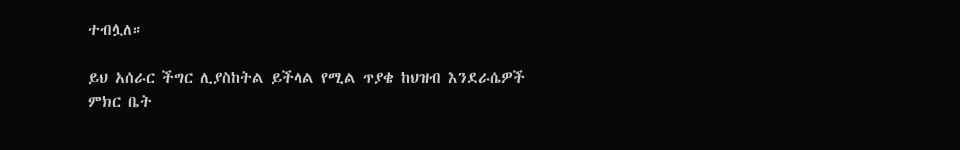ተብሏለ።

ይህ አሰራር ችግር ሊያስከትል ይችላል የሚል ጥያቄ ከህዝብ እንደራሴዎች ምክር ቤት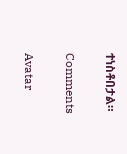ተነስቶበታል።

Comments

Avatar